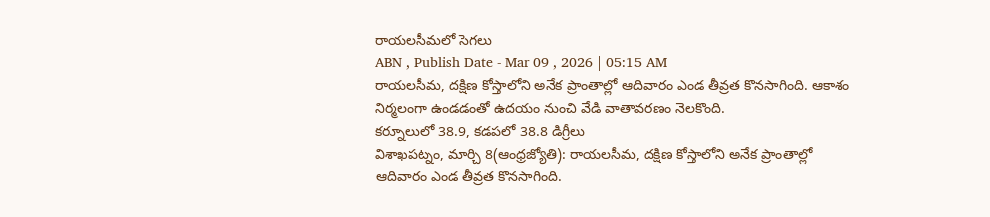రాయలసీమలో సెగలు
ABN , Publish Date - Mar 09 , 2026 | 05:15 AM
రాయలసీమ, దక్షిణ కోస్తాలోని అనేక ప్రాంతాల్లో ఆదివారం ఎండ తీవ్రత కొనసాగింది. ఆకాశం నిర్మలంగా ఉండడంతో ఉదయం నుంచి వేడి వాతావరణం నెలకొంది.
కర్నూలులో 38.9, కడపలో 38.8 డిగ్రీలు
విశాఖపట్నం, మార్చి 8(ఆంధ్రజ్యోతి): రాయలసీమ, దక్షిణ కోస్తాలోని అనేక ప్రాంతాల్లో ఆదివారం ఎండ తీవ్రత కొనసాగింది.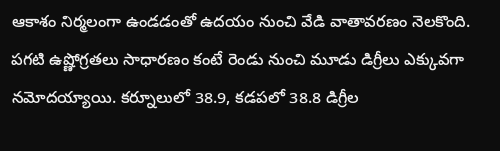ఆకాశం నిర్మలంగా ఉండడంతో ఉదయం నుంచి వేడి వాతావరణం నెలకొంది. పగటి ఉష్ణోగ్రతలు సాధారణం కంటే రెండు నుంచి మూడు డిగ్రీలు ఎక్కువగా నమోదయ్యాయి. కర్నూలులో 38.9, కడపలో 38.8 డిగ్రీల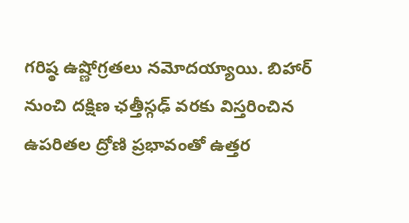గరిష్ఠ ఉష్ణోగ్రతలు నమోదయ్యాయి. బిహార్ నుంచి దక్షిణ ఛత్తీస్గఢ్ వరకు విస్తరించిన ఉపరితల ద్రోణి ప్రభావంతో ఉత్తర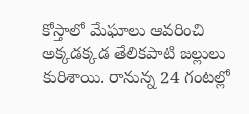కోస్తాలో మేఘాలు ఆవరించి అక్కడక్కడ తేలికపాటి జల్లులు కురిశాయి. రానున్న 24 గంటల్లో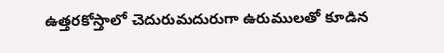ఉత్తరకోస్తాలో చెదురుమదురుగా ఉరుములతో కూడిన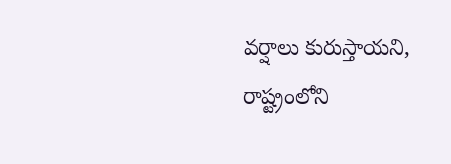వర్షాలు కురుస్తాయని, రాష్ట్రంలోని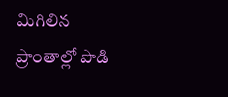మిగిలిన ప్రాంతాల్లో పొడి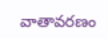వాతావరణం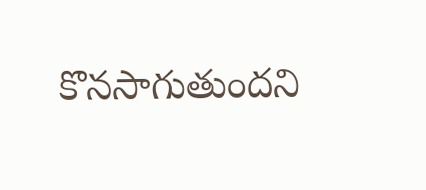కొనసాగుతుందని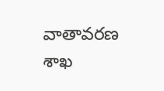వాతావరణ శాఖ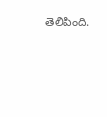తెలిపింది.